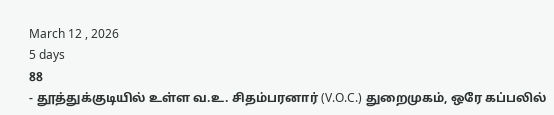March 12 , 2026
5 days
88
- தூத்துக்குடியில் உள்ள வ.உ. சிதம்பரனார் (V.O.C.) துறைமுகம், ஒரே கப்பலில்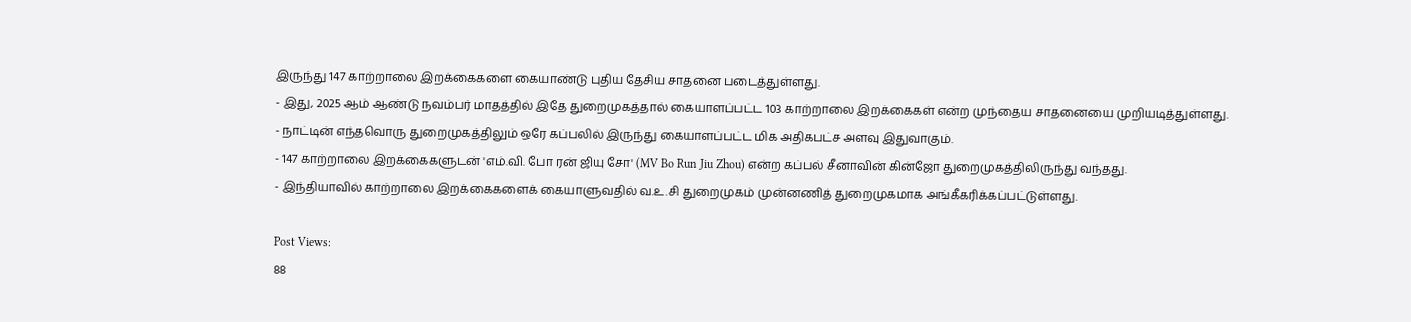இருந்து 147 காற்றாலை இறக்கைகளை கையாண்டு புதிய தேசிய சாதனை படைத்துள்ளது.
- இது, 2025 ஆம் ஆண்டு நவம்பர் மாதத்தில் இதே துறைமுகத்தால் கையாளப்பட்ட 103 காற்றாலை இறக்கைகள் என்ற முந்தைய சாதனையை முறியடித்துள்ளது.
- நாட்டின் எந்தவொரு துறைமுகத்திலும் ஒரே கப்பலில் இருந்து கையாளப்பட்ட மிக அதிகபட்ச அளவு இதுவாகும்.
- 147 காற்றாலை இறக்கைகளுடன் 'எம்.வி. போ ரன் ஜியு சோ' (MV Bo Run Jiu Zhou) என்ற கப்பல் சீனாவின் கின்ஜோ துறைமுகத்திலிருந்து வந்தது.
- இந்தியாவில் காற்றாலை இறக்கைகளைக் கையாளுவதில் வ.உ.சி துறைமுகம் முன்னணித் துறைமுகமாக அங்கீகரிக்கப்பட்டுள்ளது.

Post Views:
88